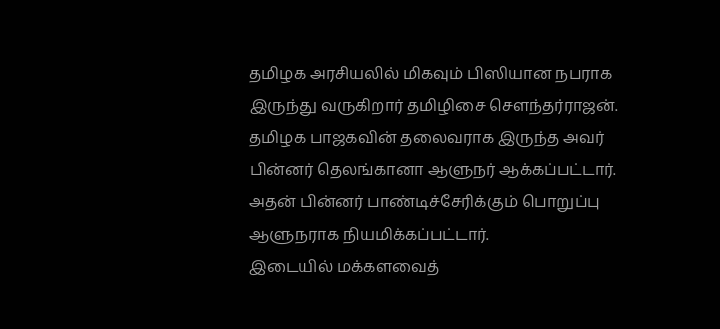தமிழக அரசியலில் மிகவும் பிஸியான நபராக இருந்து வருகிறார் தமிழிசை சௌந்தர்ராஜன். தமிழக பாஜகவின் தலைவராக இருந்த அவர் பின்னர் தெலங்கானா ஆளுநர் ஆக்கப்பட்டார். அதன் பின்னர் பாண்டிச்சேரிக்கும் பொறுப்பு ஆளுநராக நியமிக்கப்பட்டார்.
இடையில் மக்களவைத்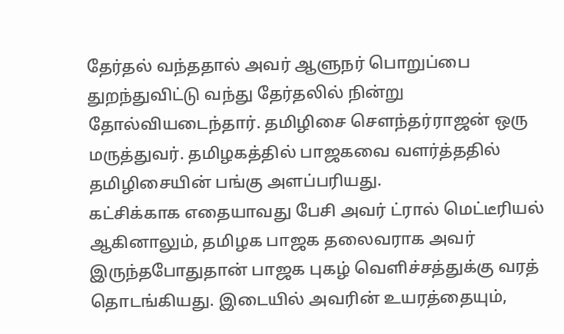தேர்தல் வந்ததால் அவர் ஆளுநர் பொறுப்பை துறந்துவிட்டு வந்து தேர்தலில் நின்று தோல்வியடைந்தார். தமிழிசை சௌந்தர்ராஜன் ஒரு மருத்துவர். தமிழகத்தில் பாஜகவை வளர்த்ததில் தமிழிசையின் பங்கு அளப்பரியது.
கட்சிக்காக எதையாவது பேசி அவர் ட்ரால் மெட்டீரியல் ஆகினாலும், தமிழக பாஜக தலைவராக அவர் இருந்தபோதுதான் பாஜக புகழ் வெளிச்சத்துக்கு வரத் தொடங்கியது. இடையில் அவரின் உயரத்தையும்,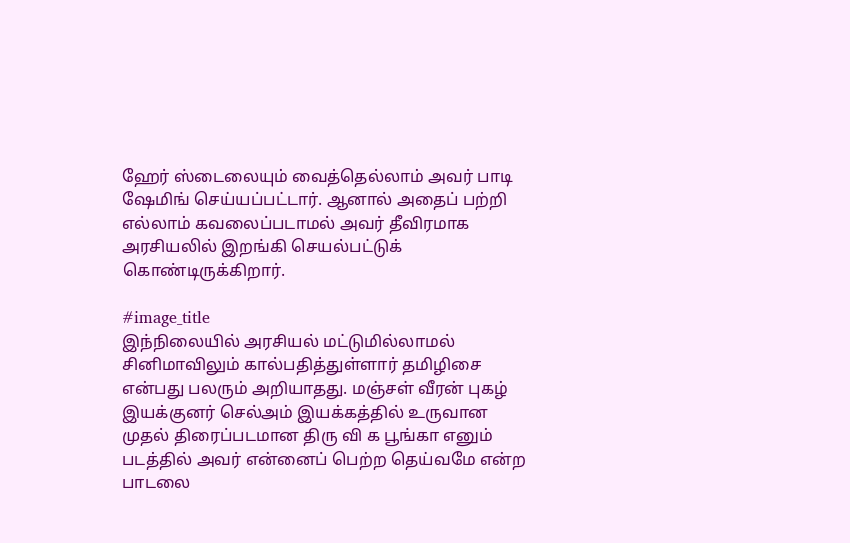ஹேர் ஸ்டைலையும் வைத்தெல்லாம் அவர் பாடி ஷேமிங் செய்யப்பட்டார். ஆனால் அதைப் பற்றி எல்லாம் கவலைப்படாமல் அவர் தீவிரமாக அரசியலில் இறங்கி செயல்பட்டுக் கொண்டிருக்கிறார்.

#image_title
இந்நிலையில் அரசியல் மட்டுமில்லாமல் சினிமாவிலும் கால்பதித்துள்ளார் தமிழிசை என்பது பலரும் அறியாதது. மஞ்சள் வீரன் புகழ் இயக்குனர் செல்அம் இயக்கத்தில் உருவான முதல் திரைப்படமான திரு வி க பூங்கா எனும் படத்தில் அவர் என்னைப் பெற்ற தெய்வமே என்ற பாடலை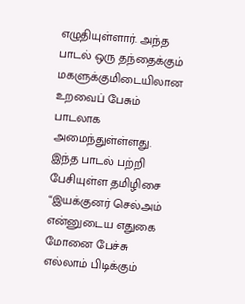எழுதியுள்ளார். அந்த பாடல் ஒரு தந்தைக்கும் மகளுக்குமிடையிலான உறவைப் பேசும் பாடலாக அமைந்துள்ள்ளது.
இந்த பாடல் பற்றி பேசியுள்ள தமிழிசை “இயக்குனர் செல்அம் என்னுடைய எதுகை மோனை பேச்சு எல்லாம் பிடிக்கும்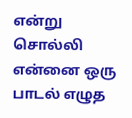என்று சொல்லி என்னை ஒரு பாடல் எழுத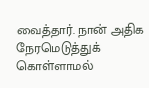வைத்தார். நான் அதிக நேரமெடுத்துக் கொள்ளாமல்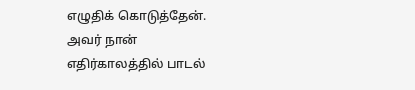எழுதிக் கொடுத்தேன். அவர் நான் எதிர்காலத்தில் பாடல்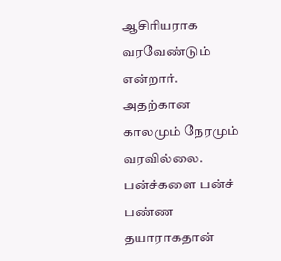ஆசிரியராக வரவேண்டும் என்றார். அதற்கான காலமும் நேரமும் வரவில்லை. பன்ச்களை பன்ச் பண்ண தயாராகதான்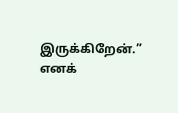இருக்கிறேன்.” எனக்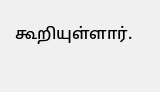கூறியுள்ளார்.